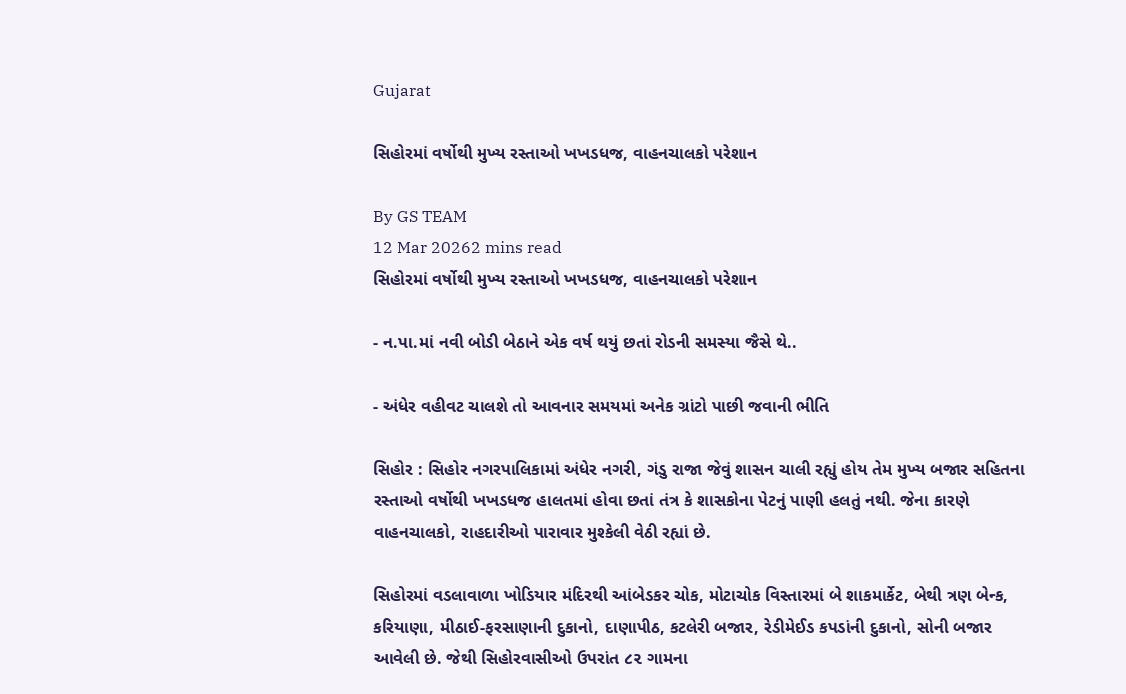Gujarat

સિહોરમાં વર્ષોથી મુખ્ય રસ્તાઓ ખખડધજ, વાહનચાલકો પરેશાન

By GS TEAM
12 Mar 20262 mins read
સિહોરમાં વર્ષોથી મુખ્ય રસ્તાઓ ખખડધજ, વાહનચાલકો પરેશાન

- ન.પા.માં નવી બોડી બેઠાને એક વર્ષ થયું છતાં રોડની સમસ્યા જૈસે થે..

- અંધેર વહીવટ ચાલશે તો આવનાર સમયમાં અનેક ગ્રાંટો પાછી જવાની ભીતિ

સિહોર : સિહોર નગરપાલિકામાં અંધેર નગરી, ગંડુ રાજા જેવું શાસન ચાલી રહ્યું હોય તેમ મુખ્ય બજાર સહિતના રસ્તાઓ વર્ષોથી ખખડધજ હાલતમાં હોવા છતાં તંત્ર કે શાસકોના પેટનું પાણી હલતું નથી. જેના કારણે વાહનચાલકો, રાહદારીઓ પારાવાર મુશ્કેલી વેઠી રહ્યાં છે.

સિહોરમાં વડલાવાળા ખોડિયાર મંદિરથી આંબેડકર ચોક, મોટાચોક વિસ્તારમાં બે શાકમાર્કેટ, બેથી ત્રણ બેન્ક, કરિયાણા, મીઠાઈ-ફરસાણાની દુકાનો, દાણાપીઠ, કટલેરી બજાર, રેડીમેઈડ કપડાંની દુકાનો, સોની બજાર આવેલી છે. જેથી સિહોરવાસીઓ ઉપરાંત ૮૨ ગામના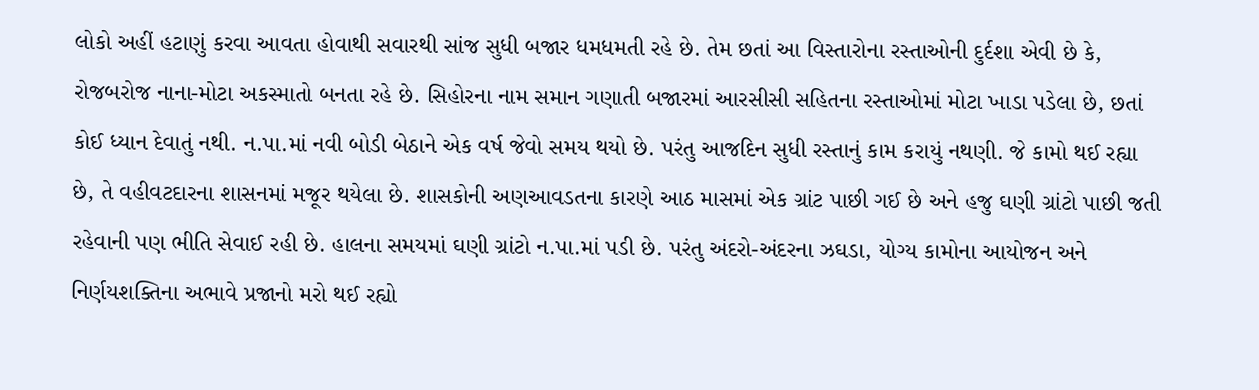લોકો અહીં હટાણું કરવા આવતા હોવાથી સવારથી સાંજ સુધી બજાર ધમધમતી રહે છે. તેમ છતાં આ વિસ્તારોના રસ્તાઓની દુર્દશા એવી છે કે, રોજબરોજ નાના-મોટા અકસ્માતો બનતા રહે છે. સિહોરના નામ સમાન ગણાતી બજારમાં આરસીસી સહિતના રસ્તાઓમાં મોટા ખાડા પડેલા છે, છતાં કોઈ ધ્યાન દેવાતું નથી. ન.પા.માં નવી બોડી બેઠાને એક વર્ષ જેવો સમય થયો છે. પરંતુ આજદિન સુધી રસ્તાનું કામ કરાયું નથણી. જે કામો થઈ રહ્યા છે, તે વહીવટદારના શાસનમાં મજૂર થયેલા છે. શાસકોની અણઆવડતના કારણે આઠ માસમાં એક ગ્રાંટ પાછી ગઈ છે અને હજુ ઘણી ગ્રાંટો પાછી જતી રહેવાની પણ ભીતિ સેવાઈ રહી છે. હાલના સમયમાં ઘણી ગ્રાંટો ન.પા.માં પડી છે. પરંતુ અંદરો-અંદરના ઝઘડા, યોગ્ય કામોના આયોજન અને નિર્ણયશક્તિના અભાવે પ્રજાનો મરો થઈ રહ્યો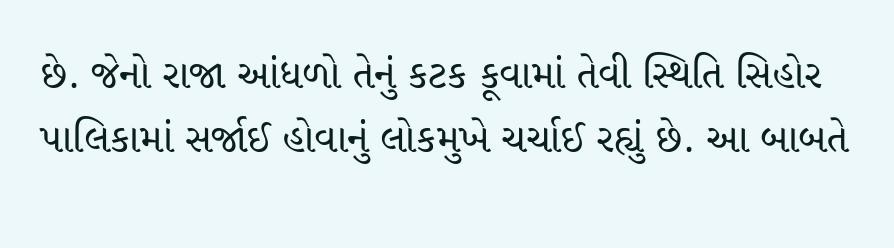છે. જેનો રાજા આંધળો તેનું કટક કૂવામાં તેવી સ્થિતિ સિહોર પાલિકામાં સર્જાઈ હોવાનું લોકમુખે ચર્ચાઈ રહ્યું છે. આ બાબતે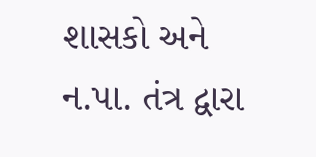શાસકો અને ન.પા. તંત્ર દ્વારા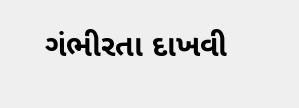ગંભીરતા દાખવી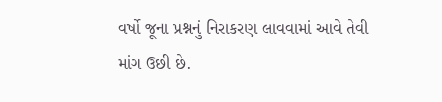વર્ષો જૂના પ્રશ્નનું નિરાકરણ લાવવામાં આવે તેવી માંગ ઉછી છે.